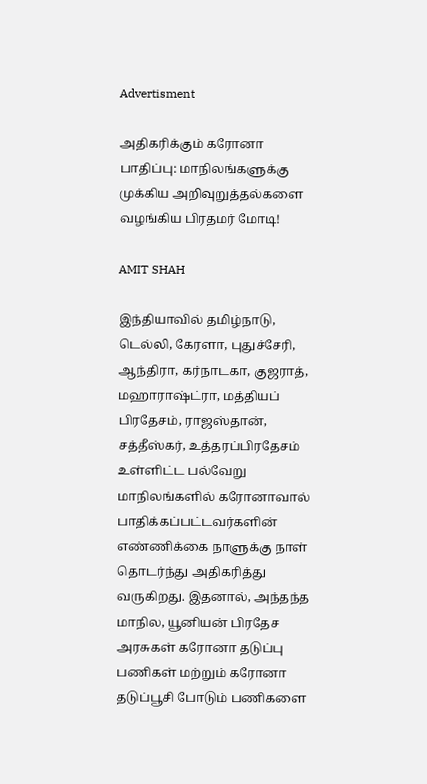Advertisment

அதிகரிக்கும் கரோனா பாதிப்பு: மாநிலங்களுக்கு முக்கிய அறிவுறுத்தல்களை வழங்கிய பிரதமர் மோடி!

AMIT SHAH

இந்தியாவில் தமிழ்நாடு, டெல்லி, கேரளா, புதுச்சேரி, ஆந்திரா, கர்நாடகா, குஜராத், மஹாராஷ்ட்ரா, மத்தியப் பிரதேசம், ராஜஸ்தான், சத்தீஸ்கர், உத்தரப்பிரதேசம் உள்ளிட்ட பல்வேறு மாநிலங்களில் கரோனாவால் பாதிக்கப்பட்டவர்களின் எண்ணிக்கை நாளுக்கு நாள் தொடர்ந்து அதிகரித்து வருகிறது. இதனால், அந்தந்த மாநில, யூனியன் பிரதேச அரசுகள் கரோனா தடுப்பு பணிகள் மற்றும் கரோனா தடுப்பூசி போடும் பணிகளை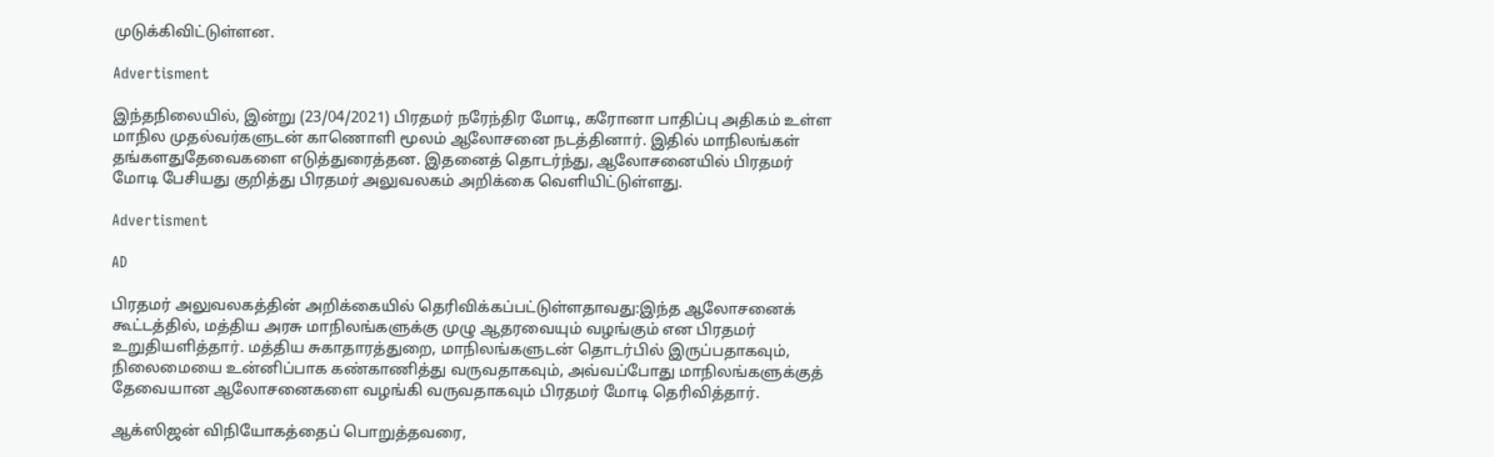முடுக்கிவிட்டுள்ளன.

Advertisment

இந்தநிலையில், இன்று (23/04/2021) பிரதமர் நரேந்திர மோடி, கரோனா பாதிப்பு அதிகம் உள்ள மாநில முதல்வர்களுடன் காணொளி மூலம் ஆலோசனை நடத்தினார். இதில் மாநிலங்கள் தங்களதுதேவைகளை எடுத்துரைத்தன. இதனைத் தொடர்ந்து, ஆலோசனையில் பிரதமர் மோடி பேசியது குறித்து பிரதமர் அலுவலகம் அறிக்கை வெளியிட்டுள்ளது.

Advertisment

AD

பிரதமர் அலுவலகத்தின் அறிக்கையில் தெரிவிக்கப்பட்டுள்ளதாவது:இந்த ஆலோசனைக் கூட்டத்தில், மத்திய அரசு மாநிலங்களுக்கு முழு ஆதரவையும் வழங்கும் என பிரதமர் உறுதியளித்தார். மத்திய சுகாதாரத்துறை, மாநிலங்களுடன் தொடர்பில் இருப்பதாகவும், நிலைமையை உன்னிப்பாக கண்காணித்து வருவதாகவும், அவ்வப்போது மாநிலங்களுக்குத் தேவையான ஆலோசனைகளை வழங்கி வருவதாகவும் பிரதமர் மோடி தெரிவித்தார்.

ஆக்ஸிஜன் விநியோகத்தைப் பொறுத்தவரை,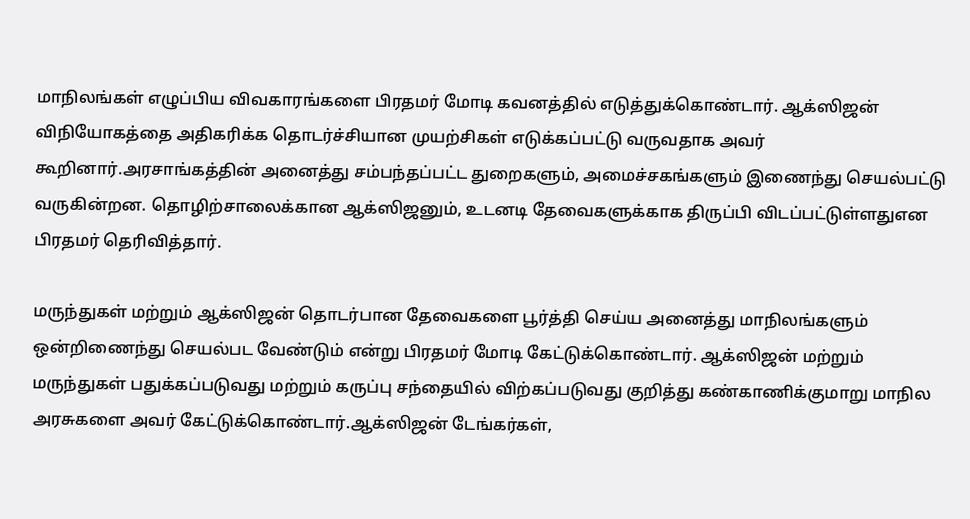மாநிலங்கள் எழுப்பிய விவகாரங்களை பிரதமர் மோடி கவனத்தில் எடுத்துக்கொண்டார். ஆக்ஸிஜன் விநியோகத்தை அதிகரிக்க தொடர்ச்சியான முயற்சிகள் எடுக்கப்பட்டு வருவதாக அவர் கூறினார்.அரசாங்கத்தின் அனைத்து சம்பந்தப்பட்ட துறைகளும், அமைச்சகங்களும் இணைந்து செயல்பட்டு வருகின்றன. தொழிற்சாலைக்கான ஆக்ஸிஜனும், உடனடி தேவைகளுக்காக திருப்பி விடப்பட்டுள்ளதுஎன பிரதமர் தெரிவித்தார்.

மருந்துகள் மற்றும் ஆக்ஸிஜன் தொடர்பான தேவைகளை பூர்த்தி செய்ய அனைத்து மாநிலங்களும் ஒன்றிணைந்து செயல்பட வேண்டும் என்று பிரதமர் மோடி கேட்டுக்கொண்டார். ஆக்ஸிஜன் மற்றும் மருந்துகள் பதுக்கப்படுவது மற்றும் கருப்பு சந்தையில் விற்கப்படுவது குறித்து கண்காணிக்குமாறு மாநில அரசுகளை அவர் கேட்டுக்கொண்டார்.ஆக்ஸிஜன் டேங்கர்கள்,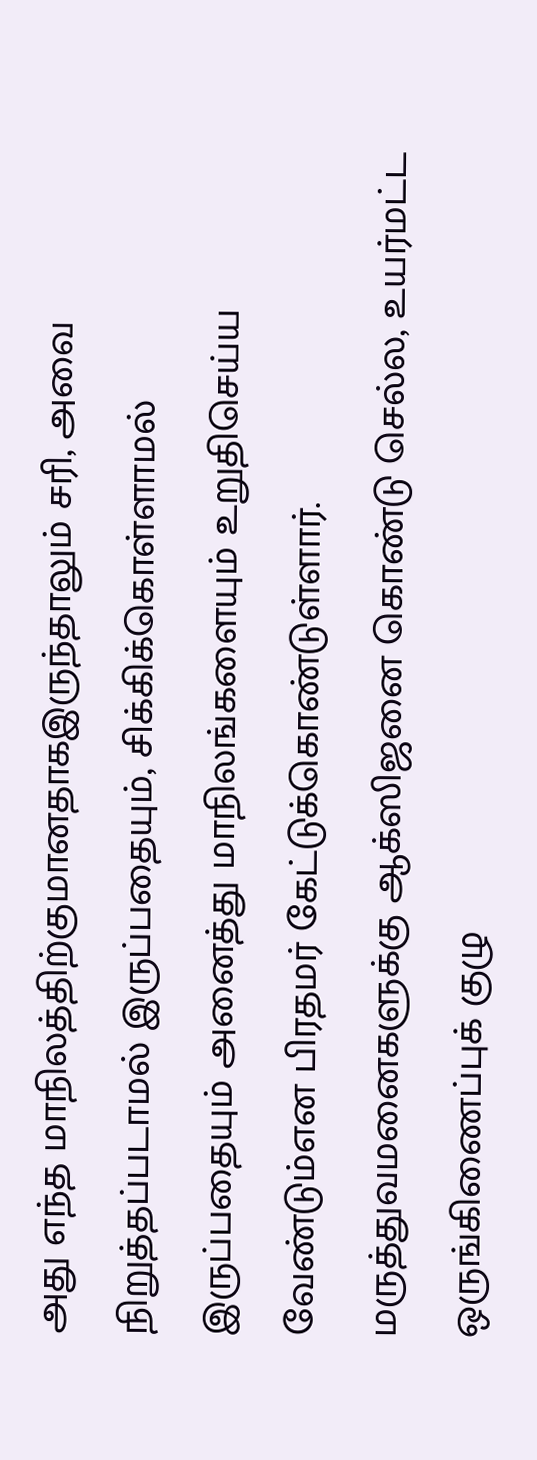அது எந்த மாநிலத்திற்குமானதாகஇருந்தாலும் சரி, அவை நிறுத்தப்படாமல் இருப்பதையும், சிக்கிக்கொள்ளாமல் இருப்பதையும் அனைத்து மாநிலங்களையும் உறுதிசெய்ய வேண்டும்என பிரதமர் கேட்டுக்கொண்டுள்ளார். மருத்துவமனைகளுக்கு ஆக்ஸிஜனை கொண்டு செல்ல, உயர்மட்ட ஒருங்கிணைப்புக் குழு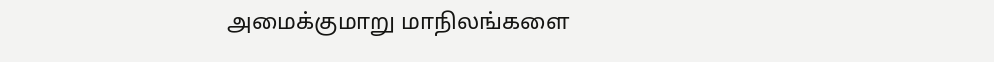அமைக்குமாறு மாநிலங்களை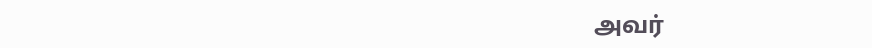அவர்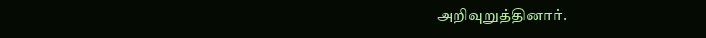அறிவுறுத்தினார்.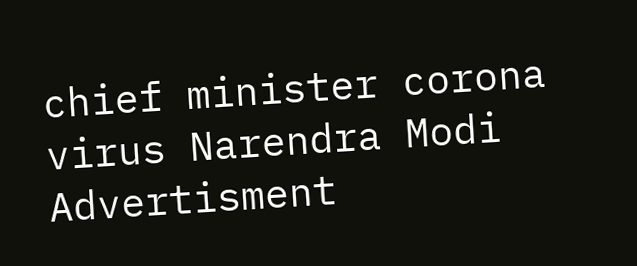chief minister corona virus Narendra Modi
Advertisment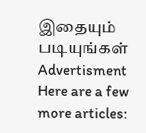இதையும் படியுங்கள்
Advertisment
Here are a few more articles: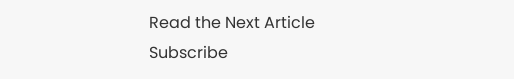Read the Next Article
Subscribe